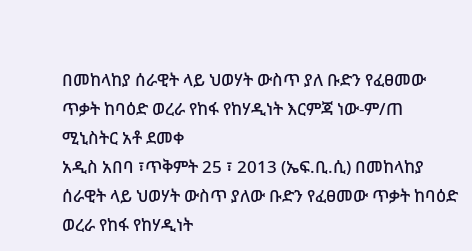በመከላከያ ሰራዊት ላይ ህወሃት ውስጥ ያለ ቡድን የፈፀመው ጥቃት ከባዕድ ወረራ የከፋ የከሃዲነት እርምጃ ነው-ም/ጠ ሚኒስትር አቶ ደመቀ
አዲስ አበባ ፣ጥቅምት 25 ፣ 2013 (ኤፍ.ቢ.ሲ) በመከላከያ ሰራዊት ላይ ህወሃት ውስጥ ያለው ቡድን የፈፀመው ጥቃት ከባዕድ ወረራ የከፋ የከሃዲነት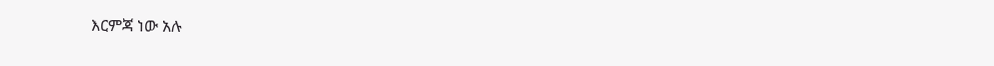እርምጃ ነው አሉ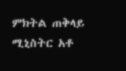ምክትል ጠቅላይ ሚኒስትር አቶ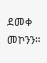ደመቀ መኮንን።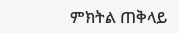ምክትል ጠቅላይ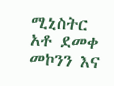ሚኒስትር አቶ ደመቀ መኮንን እና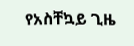የአስቸኳይ ጊዜ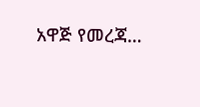አዋጅ የመረጃ…